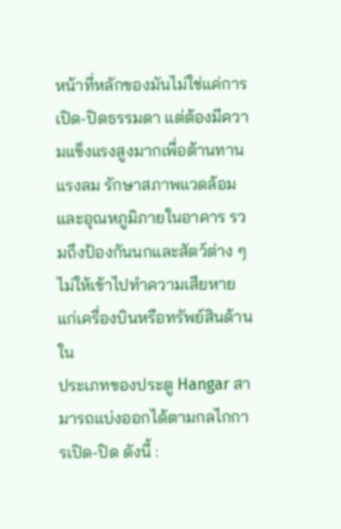หน้าที่หลักของมันไม่ใช่แค่การเปิด-ปิดธรรมดา แต่ต้องมีความแข็งแรงสูงมากเพื่อต้านทานแรงลม รักษาสภาพแวดล้อมและอุณหภูมิภายในอาคาร รวมถึงป้องกันนกและสัตว์ต่าง ๆ ไม่ให้เข้าไปทำความเสียหายแก่เครื่องบินหรือทรัพย์สินด้านใน
ประเภทของประตู Hangar สามารถแบ่งออกได้ตามกลไกการเปิด-ปิด ดังนี้ :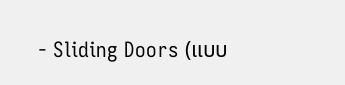- Sliding Doors (แบบ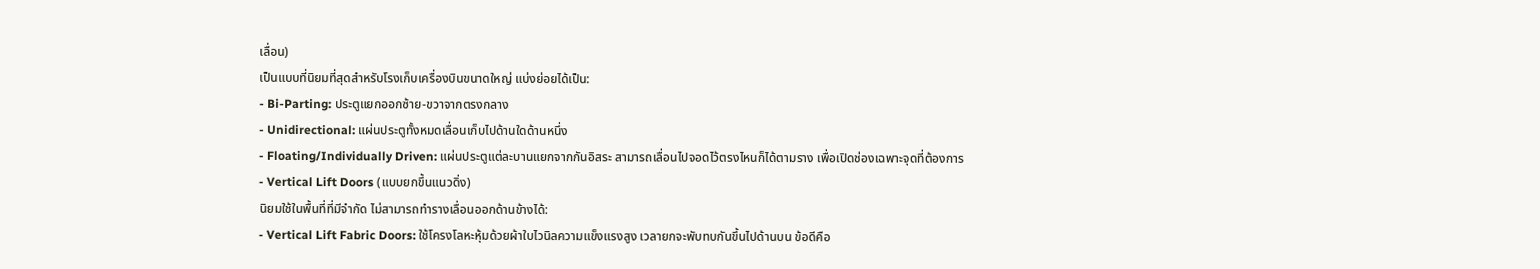เลื่อน)
เป็นแบบที่นิยมที่สุดสำหรับโรงเก็บเครื่องบินขนาดใหญ่ แบ่งย่อยได้เป็น:
- Bi-Parting: ประตูแยกออกซ้าย-ขวาจากตรงกลาง
- Unidirectional: แผ่นประตูทั้งหมดเลื่อนเก็บไปด้านใดด้านหนึ่ง
- Floating/Individually Driven: แผ่นประตูแต่ละบานแยกจากกันอิสระ สามารถเลื่อนไปจอดไว้ตรงไหนก็ได้ตามราง เพื่อเปิดช่องเฉพาะจุดที่ต้องการ
- Vertical Lift Doors (แบบยกขึ้นแนวดิ่ง)
นิยมใช้ในพื้นที่ที่มีจำกัด ไม่สามารถทำรางเลื่อนออกด้านข้างได้:
- Vertical Lift Fabric Doors: ใช้โครงโลหะหุ้มด้วยผ้าใบไวนิลความแข็งแรงสูง เวลายกจะพับทบกันขึ้นไปด้านบน ข้อดีคือ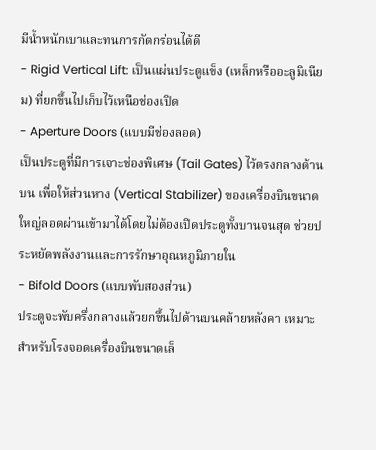มีน้ำหนักเบาและทนการกัดกร่อนได้ดี
- Rigid Vertical Lift: เป็นแผ่นประตูแข็ง (เหล็กหรืออะลูมิเนียม) ที่ยกขึ้นไปเก็บไว้เหนือช่องเปิด
- Aperture Doors (แบบมีช่องลอด)
เป็นประตูที่มีการเจาะช่องพิเศษ (Tail Gates) ไว้ตรงกลางด้านบน เพื่อให้ส่วนหาง (Vertical Stabilizer) ของเครื่องบินขนาดใหญ่ลอดผ่านเข้ามาได้โดยไม่ต้องเปิดประตูทั้งบานจนสุด ช่วยประหยัดพลังงานและการรักษาอุณหภูมิภายใน
- Bifold Doors (แบบพับสองส่วน)
ประตูจะพับครึ่งกลางแล้วยกขึ้นไปด้านบนคล้ายหลังคา เหมาะสำหรับโรงจอดเครื่องบินขนาดเล็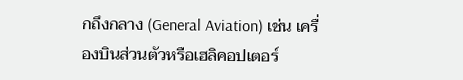กถึงกลาง (General Aviation) เช่น เครื่องบินส่วนตัวหรือเฮลิคอปเตอร์